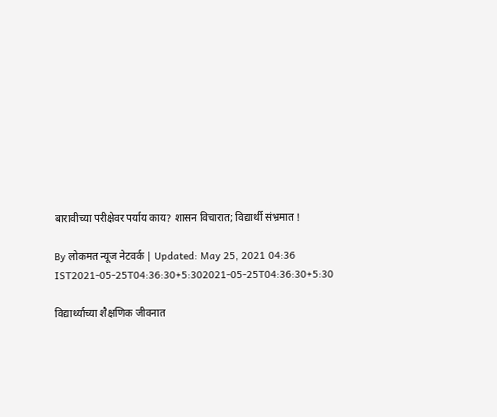बारावीच्या परीक्षेवर पर्याय काय? शासन विचारात; विद्यार्थी संभ्रमात !

By लोकमत न्यूज नेटवर्क | Updated: May 25, 2021 04:36 IST2021-05-25T04:36:30+5:302021-05-25T04:36:30+5:30

विद्यार्थ्याच्या शैक्षणिक जीवनात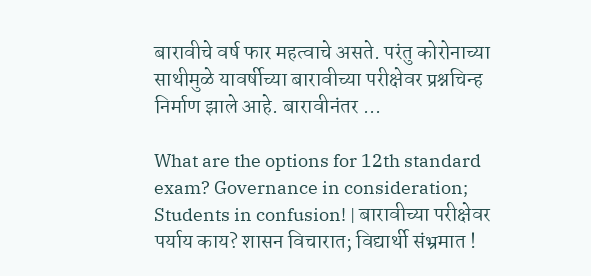बारावीचे वर्ष फार महत्वाचे असते. परंतु कोरोनाच्या साथीमुळे यावर्षीच्या बारावीच्या परीक्षेवर प्रश्नचिन्ह निर्माण झाले आहे. बारावीनंतर ...

What are the options for 12th standard exam? Governance in consideration; Students in confusion! | बारावीच्या परीक्षेवर पर्याय काय? शासन विचारात; विद्यार्थी संभ्रमात !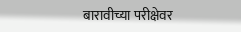बारावीच्या परीक्षेवर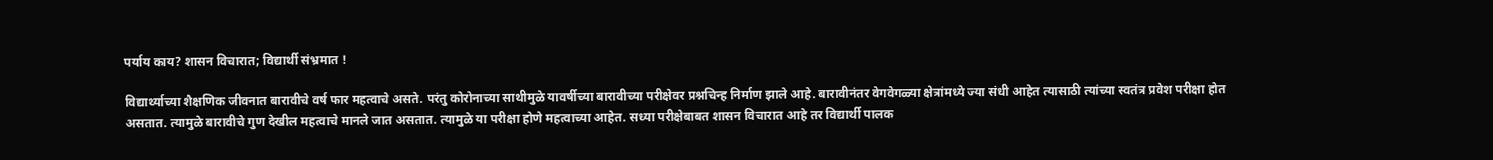पर्याय काय? शासन विचारात; विद्यार्थी संभ्रमात !

विद्यार्थ्याच्या शैक्षणिक जीवनात बारावीचे वर्ष फार महत्वाचे असते. परंतु कोरोनाच्या साथीमुळे यावर्षीच्या बारावीच्या परीक्षेवर प्रश्नचिन्ह निर्माण झाले आहे. बारावीनंतर वेगवेगळ्या क्षेत्रांमध्ये ज्या संधी आहेत त्यासाठी त्यांच्या स्वतंत्र प्रवेश परीक्षा होत असतात. त्यामुळे बारावीचे गुण देखील महत्वाचे मानले जात असतात. त्यामुळे या परीक्षा होणे महत्वाच्या आहेत. सध्या परीक्षेबाबत शासन विचारात आहे तर विद्यार्थी पालक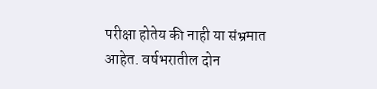परीक्षा होतेय की नाही या संभ्रमात आहेत. वर्षभरातील दोन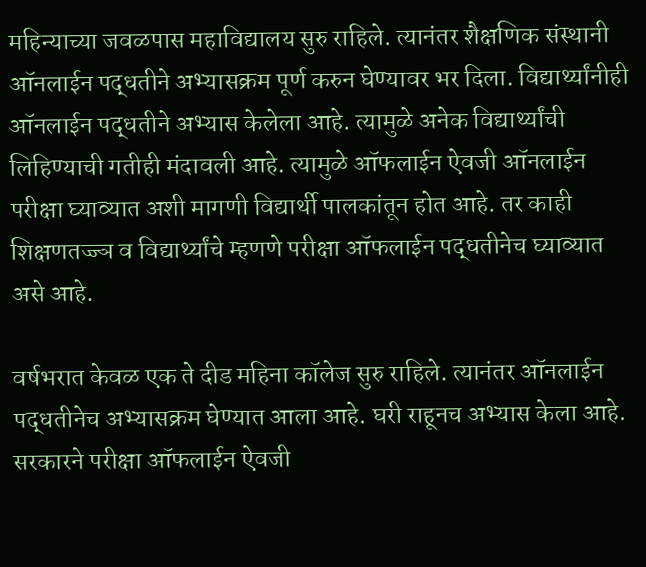महिन्याच्या जवळपास महाविद्यालय सुरु राहिले. त्यानंतर शैक्षणिक संस्थानी ऑनलाईन पद्धतीने अभ्यासक्रम पूर्ण करुन घेण्यावर भर दिला. विद्यार्थ्यांनीही ऑनलाईन पद्धतीने अभ्यास केलेला आहे. त्यामुळे अनेक विद्यार्थ्यांची लिहिण्याची गतीही मंदावली आहे. त्यामुळे ऑफलाईन ऐवजी ऑनलाईन परीक्षा घ्याव्यात अशी मागणी विद्यार्थी पालकांतून होत आहे. तर काही शिक्षणतज्ज्ञ व विद्यार्थ्यांचे म्हणणे परीक्षा ऑफलाईन पद्धतीनेच घ्याव्यात असे आहे.

वर्षभरात केवळ एक ते दीड महिना कॉलेज सुरु राहिले. त्यानंतर ऑनलाईन पद्धतीनेच अभ्यासक्रम घेण्यात आला आहे. घरी राहूनच अभ्यास केला आहे. सरकारने परीक्षा ऑफलाईन ऐवजी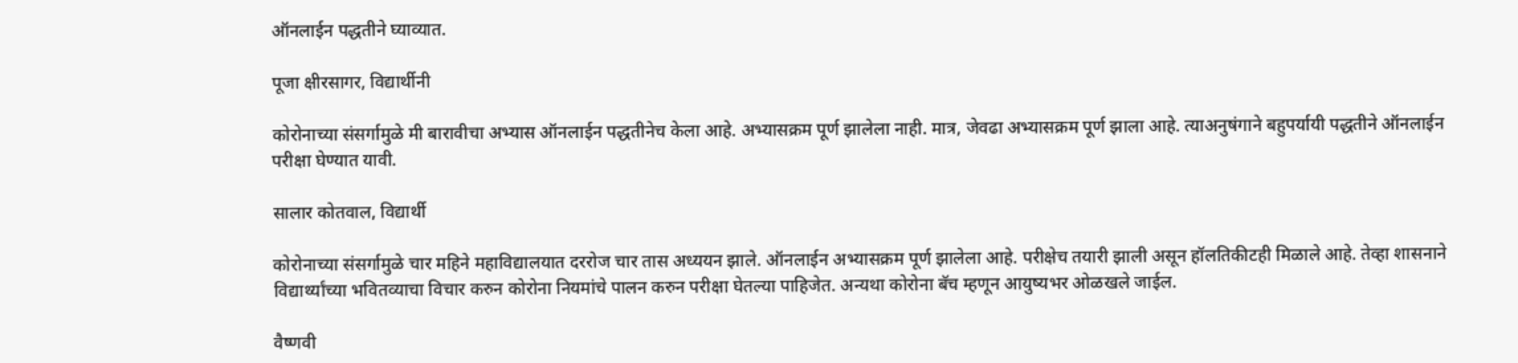ऑनलाईन पद्धतीने घ्याव्यात.

पूजा क्षीरसागर, विद्यार्थीनी

कोरोनाच्या संसर्गामुळे मी बारावीचा अभ्यास ऑनलाईन पद्धतीनेच केला आहे. अभ्यासक्रम पूर्ण झालेला नाही. मात्र, जेवढा अभ्यासक्रम पूर्ण झाला आहे. त्याअनुषंगाने बहुपर्यायी पद्धतीने ऑनलाईन परीक्षा घेण्यात यावी.

सालार कोतवाल, विद्यार्थी

कोरोनाच्या संसर्गामुळे चार महिने महाविद्यालयात दररोज चार तास अध्ययन झाले. ऑनलाईन अभ्यासक्रम पूर्ण झालेला आहे. परीक्षेच तयारी झाली असून हॉलतिकीटही मिळाले आहे. तेव्हा शासनाने विद्यार्थ्यांच्या भवितव्याचा विचार करुन कोरोना नियमांचे पालन करुन परीक्षा घेतल्या पाहिजेत. अन्यथा कोरोना बॅच म्हणून आयुष्यभर ओळखले जाईल.

वैष्णवी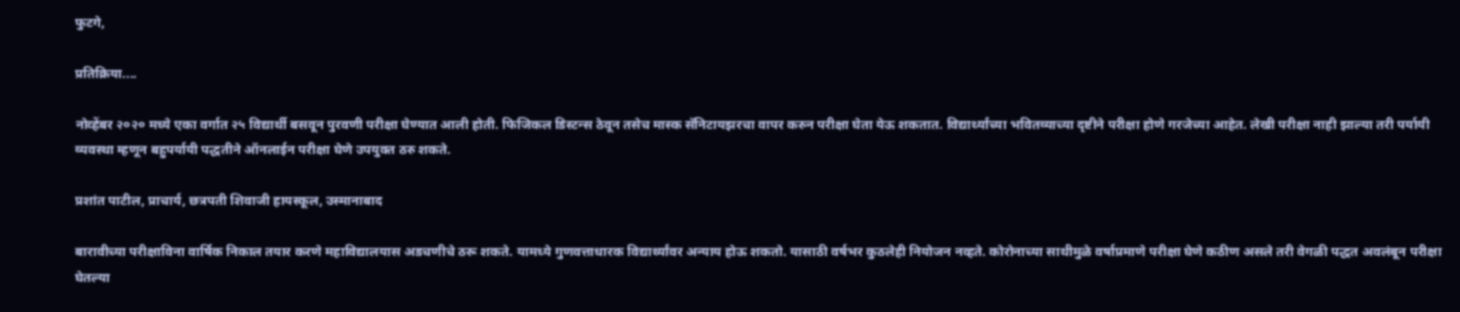फुटगे,

प्रतिक्रिया....

नोव्हेंबर २०२० मध्ये एका वर्गात २५ विद्यार्थी बसवून पुरवणी परीक्षा घेण्यात आली होती. फिजिकल डिस्टन्स ठेवून तसेच मास्क सॅनिटायझरचा वापर करुन परीक्षा घेता येऊ शकतात. विद्यार्थ्यांच्या भवितव्याच्या दृष्टीने परीक्षा होणे गरजेच्या आहेत. लेखी परीक्षा नाही झाल्या तरी पर्यायी व्यवस्था म्हणून बहुपर्यायी पद्धतीने ऑनलाईन परीक्षा घेणे उपयुक्त ठरु शकते.

प्रशांत पाटील, प्राचार्य, छत्रपती शिवाजी हायस्कूल, उस्मानाबाद

बारावीच्या परीक्षाविना वार्षिक निकाल तयार करणे महाविद्यालयास अडचणीचे ठरू शकते. यामध्ये गुणवत्ताधारक विद्यार्थ्यांवर अन्याय होऊ शकतो. यासाठी वर्षभर कुठलेही नियोजन नव्हते. कोरोनाच्या साथीमुळे वर्षाप्रमाणे परीक्षा घेणे कठीण असले तरी वेगळी पद्धत अवलंबून परीक्षा घेतल्या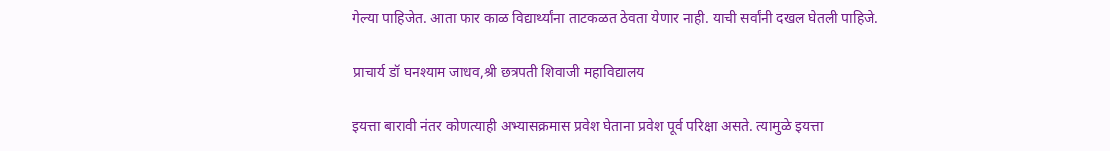गेल्या पाहिजेत. आता फार काळ विद्यार्थ्यांना ताटकळत ठेवता येणार नाही. याची सर्वांनी दखल घेतली पाहिजे.

प्राचार्य डॉ घनश्याम जाधव,श्री छत्रपती शिवाजी महाविद्यालय

इयत्ता बारावी नंतर कोणत्याही अभ्यासक्रमास प्रवेश घेताना प्रवेश पूर्व परिक्षा असते. त्यामुळे इयत्ता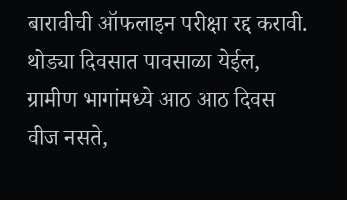बारावीची ऑफलाइन परीक्षा रद्द करावी. थोड्या दिवसात पावसाळा येईल, ग्रामीण भागांमध्ये आठ आठ दिवस वीज नसते,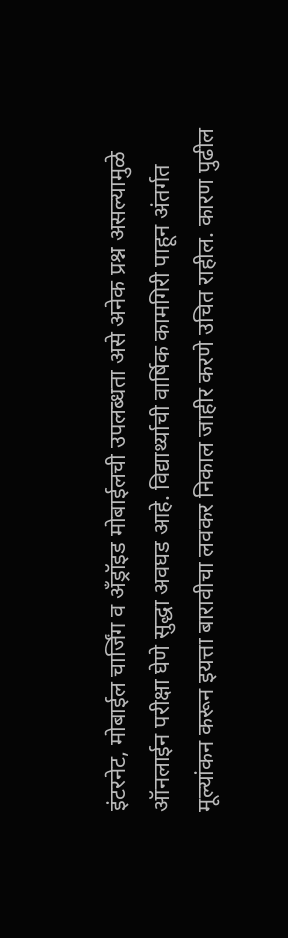इंटरनेट, मोबाईल चार्जिंग व अँड्रॉइड मोबाईलची उपलब्धता असे अनेक प्रश्न असल्यामुळे ऑनलाईन परीक्षा घेणे सुद्धा अवघड आहे. विद्यार्थ्याची वार्षिक कामगिरी पाहून अंतर्गत मूल्यांकन करून इयत्ता बारावीचा लवकर निकाल जाहीर करणे उचित राहील. कारण पुढील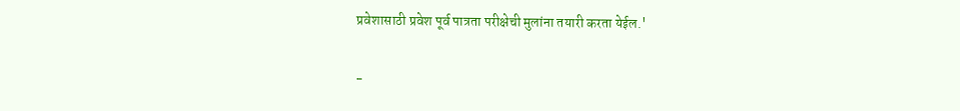प्रवेशासाठी प्रवेश पूर्व पात्रता परीक्षेची मुलांना तयारी करता येईल.'

-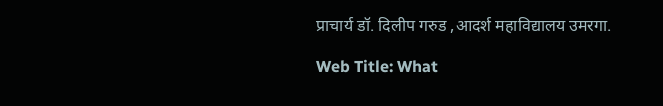प्राचार्य डॉ. दिलीप गरुड ,आदर्श महाविद्यालय उमरगा.

Web Title: What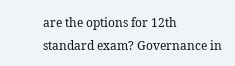are the options for 12th standard exam? Governance in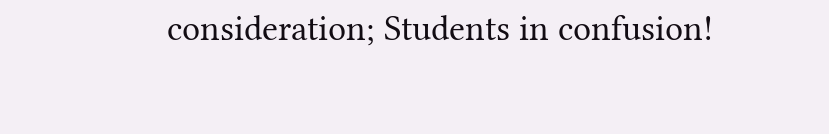consideration; Students in confusion!